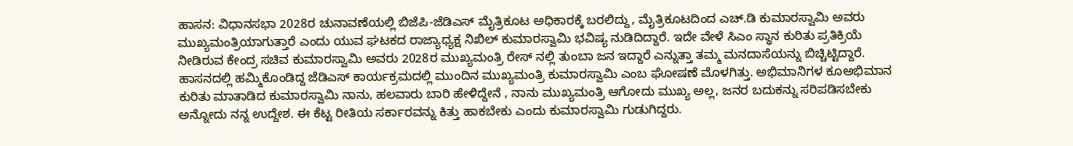ಹಾಸನ: ವಿಧಾನಸಭಾ 2028ರ ಚುನಾವಣೆಯಲ್ಲಿ ಬಿಜೆಪಿ-ಜೆಡಿಎಸ್ ಮೈತ್ರಿಕೂಟ ಅಧಿಕಾರಕ್ಕೆ ಬರಲಿದ್ದು, ಮೈತ್ರಿಕೂಟದಿಂದ ಎಚ್.ಡಿ ಕುಮಾರಸ್ವಾಮಿ ಅವರು ಮುಖ್ಯಮಂತ್ರಿಯಾಗುತ್ತಾರೆ ಎಂದು ಯುವ ಘಟಕದ ರಾಜ್ಯಾಧ್ಯಕ್ಷ ನಿಖಿಲ್ ಕುಮಾರಸ್ವಾಮಿ ಭವಿಷ್ಯ ನುಡಿದಿದ್ದಾರೆ. ಇದೇ ವೇಳೆ ಸಿಎಂ ಸ್ಥಾನ ಕುರಿತು ಪ್ರತಿಕ್ರಿಯೆ ನೀಡಿರುವ ಕೇಂದ್ರ ಸಚಿವ ಕುಮಾರಸ್ವಾಮಿ ಅವರು 2028ರ ಮುಖ್ಯಮಂತ್ರಿ ರೇಸ್ ನಲ್ಲಿ ತುಂಬಾ ಜನ ಇದ್ದಾರೆ ಎನ್ನುತ್ತಾ ತಮ್ಮ ಮನದಾಸೆಯನ್ನು ಬಿಚ್ಚಿಟ್ಟಿದ್ದಾರೆ.
ಹಾಸನದಲ್ಲಿ ಹಮ್ಮಿಕೊಂಡಿದ್ದ ಜೆಡಿಎಸ್ ಕಾರ್ಯಕ್ರಮದಲ್ಲಿ ಮುಂದಿನ ಮುಖ್ಯಮಂತ್ರಿ ಕುಮಾರಸ್ವಾಮಿ ಎಂಬ ಘೋಷಣೆ ಮೊಳಗಿತ್ತು. ಅಭಿಮಾನಿಗಳ ಕೂಅಭಿಮಾನ ಕುರಿತು ಮಾತಾಡಿದ ಕುಮಾರಸ್ವಾಮಿ ನಾನು, ಹಲವಾರು ಬಾರಿ ಹೇಳಿದ್ದೇನೆ , ನಾನು ಮುಖ್ಯಮಂತ್ರಿ ಆಗೋದು ಮುಖ್ಯ ಅಲ್ಲ, ಜನರ ಬದುಕನ್ನು ಸರಿಪಡಿಸಬೇಕು ಅನ್ನೋದು ನನ್ನ ಉದ್ದೇಶ. ಈ ಕೆಟ್ಟ ರೀತಿಯ ಸರ್ಕಾರವನ್ನು ಕಿತ್ತು ಹಾಕಬೇಕು ಎಂದು ಕುಮಾರಸ್ವಾಮಿ ಗುಡುಗಿದ್ದರು.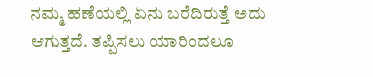ನಮ್ಮ ಹಣೆಯಲ್ಲಿ ಏನು ಬರೆದಿರುತ್ತೆ ಅದು ಆಗುತ್ತದೆ. ತಪ್ಪಿಸಲು ಯಾರಿಂದಲೂ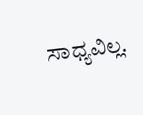ಸಾಧ್ಯವಿಲ್ಲ.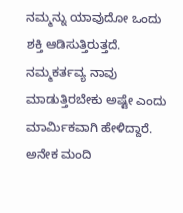ನಮ್ಮನ್ನು ಯಾವುದೋ ಒಂದು ಶಕ್ತಿ ಆಡಿಸುತ್ತಿರುತ್ತದೆ. ನಮ್ಮಕರ್ತವ್ಯ ನಾವು ಮಾಡುತ್ತಿರಬೇಕು ಅಷ್ಟೇ ಎಂದು ಮಾರ್ಮಿಕವಾಗಿ ಹೇಳಿದ್ದಾರೆ.
ಅನೇಕ ಮಂದಿ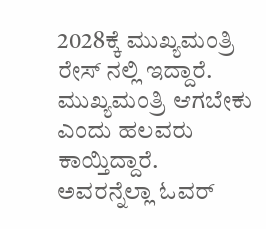2028ಕ್ಕೆ ಮುಖ್ಯಮಂತ್ರಿ ರೇಸ್ ನಲ್ಲಿ ಇದ್ದಾರೆ. ಮುಖ್ಯಮಂತ್ರಿ ಆಗಬೇಕು ಎಂದು ಹಲವರು ಕಾಯ್ತಿದ್ದಾರೆ. ಅವರನ್ನೆಲ್ಲಾ ಓವರ್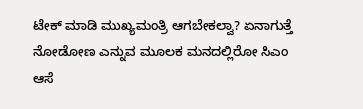ಟೇಕ್ ಮಾಡಿ ಮುಖ್ಯಮಂತ್ರಿ ಆಗಬೇಕಲ್ವಾ? ಏನಾಗುತ್ತೆ ನೋಡೋಣ ಎನ್ನುವ ಮೂಲಕ ಮನದಲ್ಲಿರೋ ಸಿಎಂ ಆಸೆ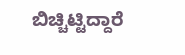ಬಿಚ್ಚಿಟ್ಟಿದ್ದಾರೆ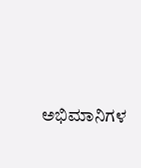ಅಭಿಮಾನಿಗಳ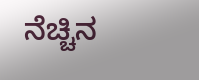ನೆಚ್ಚಿನ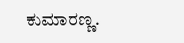ಕುಮಾರಣ್ಣ.